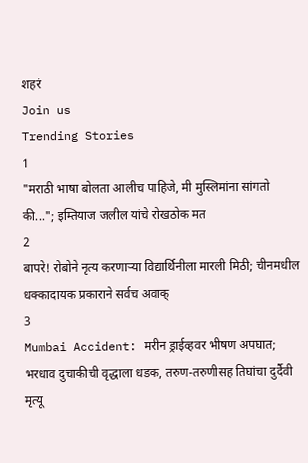शहरं
Join us
Trending Stories
1
"मराठी भाषा बोलता आलीच पाहिजे, मी मुस्लिमांना सांगतो की..."; इम्तियाज जलील यांचे रोखठोक मत
2
बापरे! रोबोने नृत्य करणाऱ्या विद्यार्थिनीला मारली मिठी; चीनमधील धक्कादायक प्रकाराने सर्वच अवाक्
3
Mumbai Accident: मरीन ड्राईव्हवर भीषण अपघात; भरधाव दुचाकीची वृद्धाला धडक, तरुण-तरुणीसह तिघांचा दुर्दैवी मृत्यू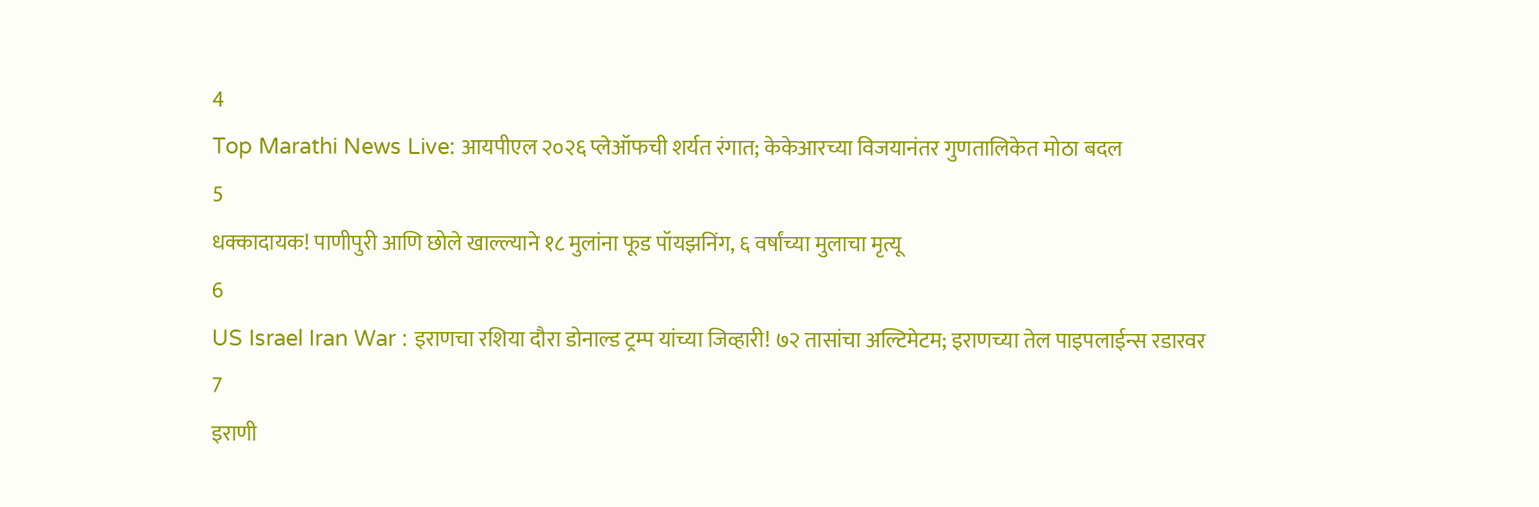4
Top Marathi News Live: आयपीएल २०२६ प्लेऑफची शर्यत रंगात; केकेआरच्या विजयानंतर गुणतालिकेत मोठा बदल
5
धक्कादायक! पाणीपुरी आणि छोले खाल्ल्याने १८ मुलांना फूड पॉयझनिंग, ६ वर्षांच्या मुलाचा मृत्यू
6
US Israel Iran War : इराणचा रशिया दौरा डोनाल्ड ट्रम्प यांच्या जिव्हारी! ७२ तासांचा अल्टिमेटम; इराणच्या तेल पाइपलाईन्स रडारवर
7
इराणी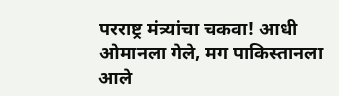परराष्ट्र मंत्र्यांचा चकवा! आधी ओमानला गेले, मग पाकिस्तानला आले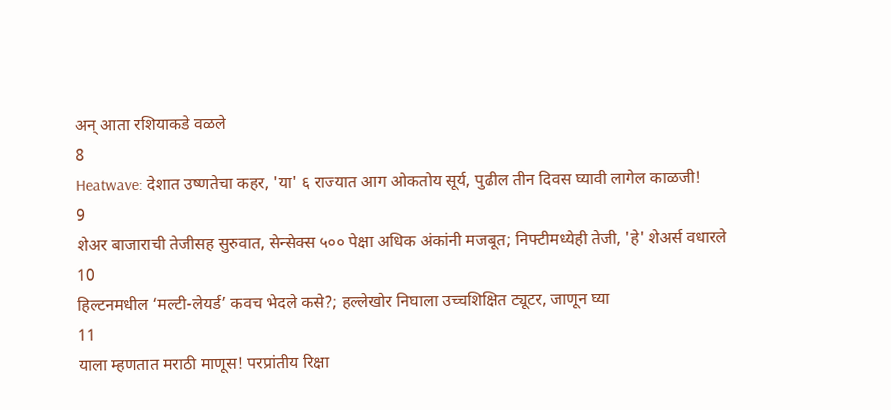अन् आता रशियाकडे वळले
8
Heatwave: देशात उष्णतेचा कहर, 'या' ६ राज्यात आग ओकतोय सूर्य, पुढील तीन दिवस घ्यावी लागेल काळजी!
9
शेअर बाजाराची तेजीसह सुरुवात, सेन्सेक्स ५०० पेक्षा अधिक अंकांनी मजबूत; निफ्टीमध्येही तेजी, 'हे' शेअर्स वधारले
10
हिल्टनमधील ‘मल्टी-लेयर्ड’ कवच भेदले कसे?; हल्लेखोर निघाला उच्चशिक्षित ट्यूटर, जाणून घ्या
11
याला म्हणतात मराठी माणूस! परप्रांतीय रिक्षा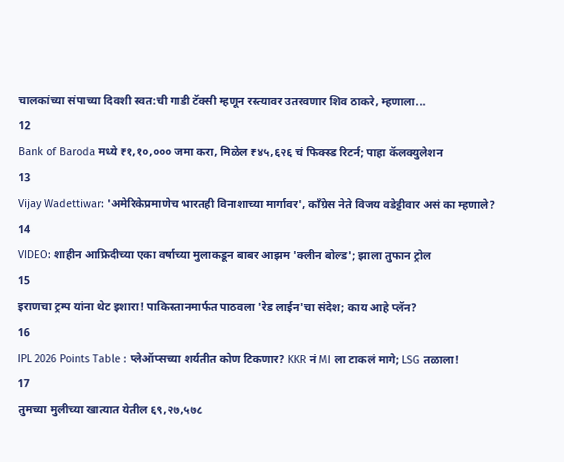चालकांच्या संपाच्या दिवशी स्वत:ची गाडी टॅक्सी म्हणून रस्त्यावर उतरवणार शिव ठाकरे, म्हणाला...
12
Bank of Baroda मध्ये ₹१,१०,००० जमा करा, मिळेल ₹४५,६२६ चं फिक्स्ड रिटर्न; पाहा कॅलक्युलेशन
13
Vijay Wadettiwar: 'अमेरिकेप्रमाणेच भारतही विनाशाच्या मार्गावर', काँग्रेस नेते विजय वडेट्टीवार असं का म्हणाले?
14
VIDEO: शाहीन आफ्रिदीच्या एका वर्षाच्या मुलाकडून बाबर आझम 'क्लीन बोल्ड'; झाला तुफान ट्रोल
15
इराणचा ट्रम्प यांना थेट इशारा! पाकिस्तानमार्फत पाठवला 'रेड लाईन'चा संदेश; काय आहे प्लॅन?
16
IPL 2026 Points Table : प्लेऑप्सच्या शर्यतीत कोण टिकणार? KKR नं MI ला टाकलं मागे; LSG तळाला!
17
तुमच्या मुलीच्या खात्यात येतील ६९,२७,५७८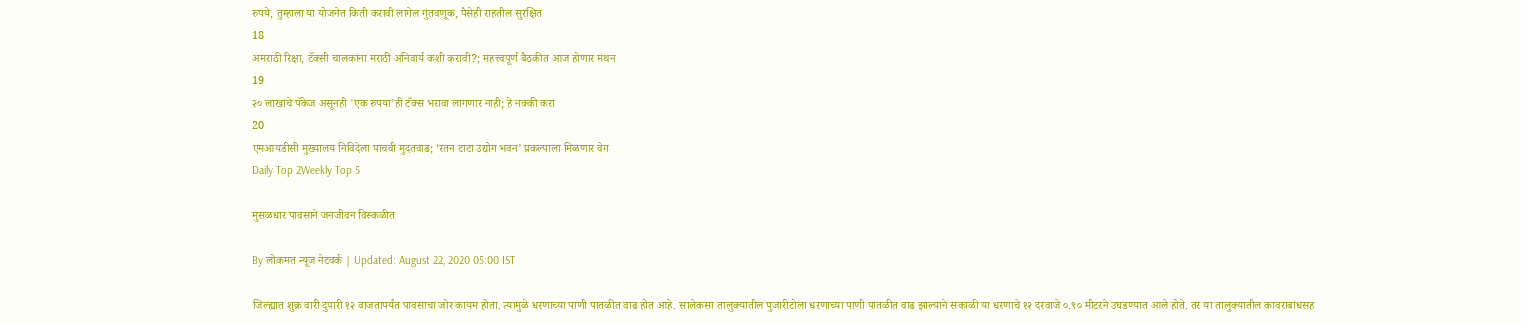रुपये, तुम्हाला या योजनेत किती करावी लागेल गुंतवणूक, पैसेही राहतील सुरक्षित
18
अमराठी रिक्षा, टॅक्सी चालकांना मराठी अनिवार्य कशी करावी?; महत्त्वपूर्ण बैठकीत आज होणार मंथन
19
२० लाखांचे पॅकेज असूनही 'एक रुपया'ही टॅक्स भरावा लागणार नाही; हे नक्की करा
20
एमआयडीसी मुख्यालय निविदेला पाचवी मुदतवाढ; ‘रतन टाटा उद्योग भवन’ प्रकल्पाला मिळणार वेग
Daily Top 2Weekly Top 5

मुसळधार पावसाने जनजीवन विस्कळीत

By लोकमत न्यूज नेटवर्क | Updated: August 22, 2020 05:00 IST

जिल्ह्यात शुक्र वारी दुपारी १२ वाजतापर्यंत पावसाचा जोर कायम होता. त्यामुळे धरणाच्या पाणी पातळीत वाढ होत आहे. सालेकसा तालुक्यातील पुजारीटोला धरणाच्या पाणी पातळीत वाढ झाल्याने सकाळी या धरणाचे १२ दरवाजे ०.९० मीटरने उघडण्यात आले होते. तर या तालुक्यातील कावराबांधसह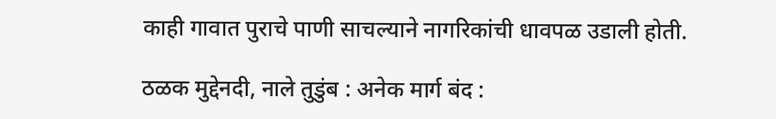काही गावात पुराचे पाणी साचल्याने नागरिकांची धावपळ उडाली होती.

ठळक मुद्देनदी, नाले तुडुंब : अनेक मार्ग बंद :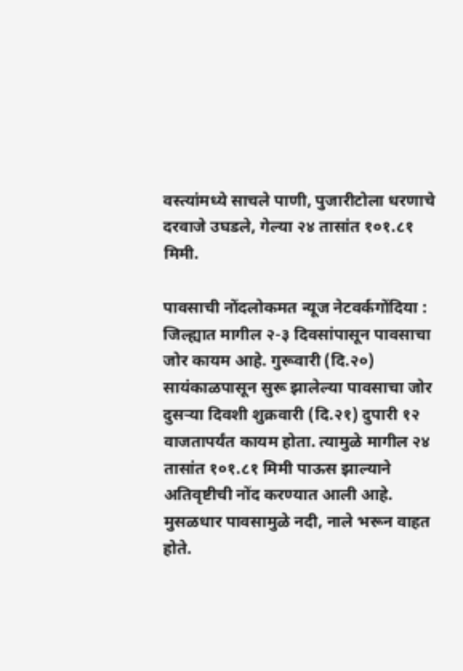वस्त्यांमध्ये साचले पाणी, पुजारीटोला धरणाचे दरवाजे उघडले, गेल्या २४ तासांत १०१.८१ मिमी.

पावसाची नोंदलोकमत न्यूज नेटवर्कगोंदिया : जिल्ह्यात मागील २-३ दिवसांपासून पावसाचा जोर कायम आहे. गुरूवारी (दि.२०) सायंकाळपासून सुरू झालेल्या पावसाचा जोर दुसऱ्या दिवशी शुक्रवारी (दि.२१) दुपारी १२ वाजतापर्यंत कायम होता. त्यामुळे मागील २४ तासांत १०१.८१ मिमी पाऊस झाल्याने अतिवृष्टीची नोंद करण्यात आली आहे. मुसळधार पावसामुळे नदी, नाले भरून वाहत होते.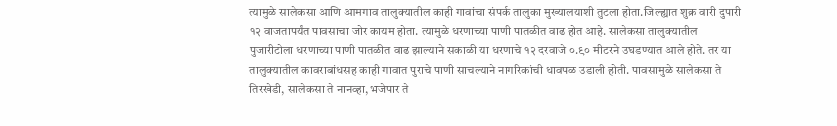त्यामुळे सालेकसा आणि आमगाव तालुक्यातील काही गावांचा संपर्क तालुका मुख्यालयाशी तुटला होता.जिल्ह्यात शुक्र वारी दुपारी १२ वाजतापर्यंत पावसाचा जोर कायम होता. त्यामुळे धरणाच्या पाणी पातळीत वाढ होत आहे. सालेकसा तालुक्यातील पुजारीटोला धरणाच्या पाणी पातळीत वाढ झाल्याने सकाळी या धरणाचे १२ दरवाजे ०.९० मीटरने उघडण्यात आले होते. तर या तालुक्यातील कावराबांधसह काही गावात पुराचे पाणी साचल्याने नागरिकांची धावपळ उडाली होती. पावसामुळे सालेकसा ते तिरखेडी, सालेकसा ते नानव्हा, भजेपार ते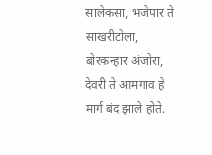सालेकसा, भजेपार ते साखरीटोला, बोरकन्हार अंजोरा, देवरी ते आमगाव हे मार्ग बंद झाले होते.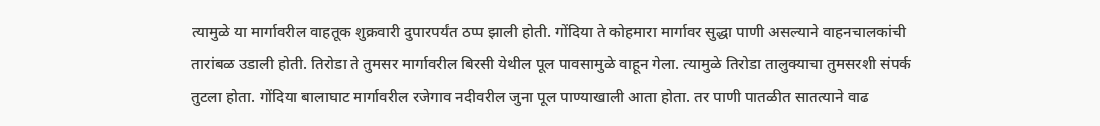त्यामुळे या मार्गावरील वाहतूक शुक्रवारी दुपारपर्यंत ठप्प झाली होती. गोंदिया ते कोहमारा मार्गावर सुद्धा पाणी असल्याने वाहनचालकांची तारांबळ उडाली होती. तिरोडा ते तुमसर मार्गावरील बिरसी येथील पूल पावसामुळे वाहून गेला. त्यामुळे तिरोडा तालुक्याचा तुमसरशी संपर्क तुटला होता. गोंदिया बालाघाट मार्गावरील रजेगाव नदीवरील जुना पूल पाण्याखाली आता होता. तर पाणी पातळीत सातत्याने वाढ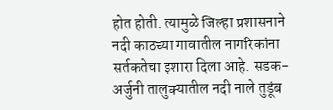होत होती. त्यामुळे जिल्हा प्रशासनाने नदी काठच्या गावातील नागरिकांना सर्तकतेचा इशारा दिला आहे. सडक-अर्जुनी तालुक्यातील नदी नाले तुडूंब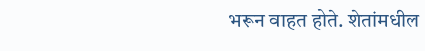भरून वाहत होते. शेतांमधील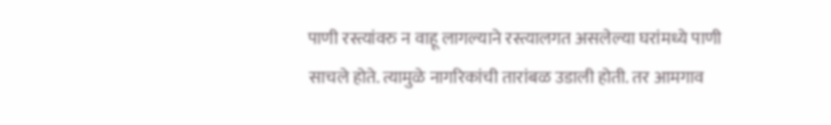पाणी रस्त्यांवरु न वाहू लागल्याने रस्त्यालगत असलेल्या घरांमध्ये पाणी साचले होते. त्यामुळे नागरिकांची तारांबळ उडाली होती. तर आमगाव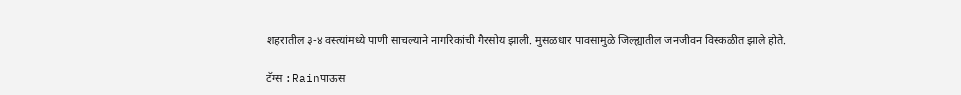शहरातील ३-४ वस्त्यांमध्ये पाणी साचल्याने नागरिकांची गैरसोय झाली. मुसळधार पावसामुळे जिल्ह्यातील जनजीवन विस्कळीत झाले होते.

टॅग्स :Rainपाऊस